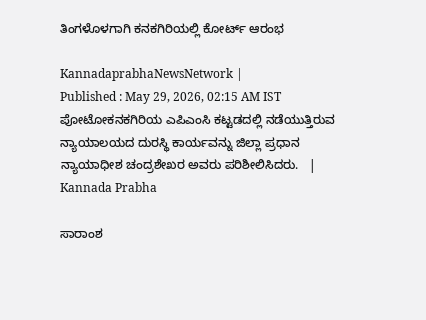ತಿಂಗಳೊಳಗಾಗಿ ಕನಕಗಿರಿಯಲ್ಲಿ ಕೋರ್ಟ್ ಆರಂಭ

KannadaprabhaNewsNetwork |
Published : May 29, 2026, 02:15 AM IST
ಪೋಟೋಕನಕಗಿರಿಯ ಎಪಿಎಂಸಿ ಕಟ್ಟಡದಲ್ಲಿ ನಡೆಯುತ್ತಿರುವ ನ್ಯಾಯಾಲಯದ ದುರಸ್ಥಿ ಕಾರ್ಯವನ್ನು ಜಿಲ್ಲಾ ಪ್ರಧಾನ ನ್ಯಾಯಾಧೀಶ ಚಂದ್ರಶೇಖರ ಅವರು ಪರಿಶೀಲಿಸಿದರು.   | Kannada Prabha

ಸಾರಾಂಶ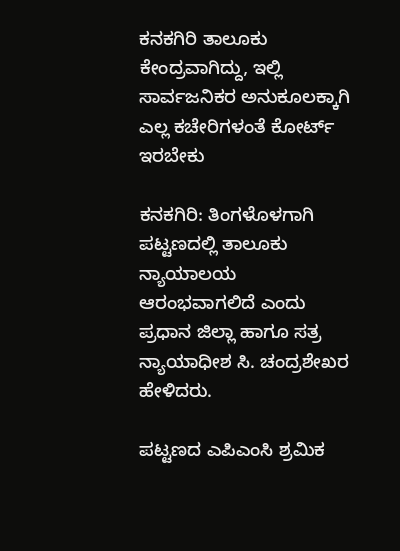ಕನಕಗಿರಿ ತಾಲೂಕು ಕೇಂದ್ರವಾಗಿದ್ದು, ಇಲ್ಲಿ ಸಾರ್ವಜನಿಕರ ಅನುಕೂಲಕ್ಕಾಗಿ ಎಲ್ಲ ಕಚೇರಿಗಳಂತೆ ಕೋರ್ಟ್ ಇರಬೇಕು

ಕನಕಗಿರಿ: ತಿಂಗಳೊಳಗಾಗಿ ಪಟ್ಟಣದಲ್ಲಿ ತಾಲೂಕು ನ್ಯಾಯಾಲಯ ಆರಂಭವಾಗಲಿದೆ ಎಂದು ಪ್ರಧಾನ ಜಿಲ್ಲಾ ಹಾಗೂ ಸತ್ರ ನ್ಯಾಯಾಧೀಶ ಸಿ. ಚಂದ್ರಶೇಖರ ಹೇಳಿದರು.

ಪಟ್ಟಣದ ಎಪಿಎಂಸಿ ಶ್ರಮಿಕ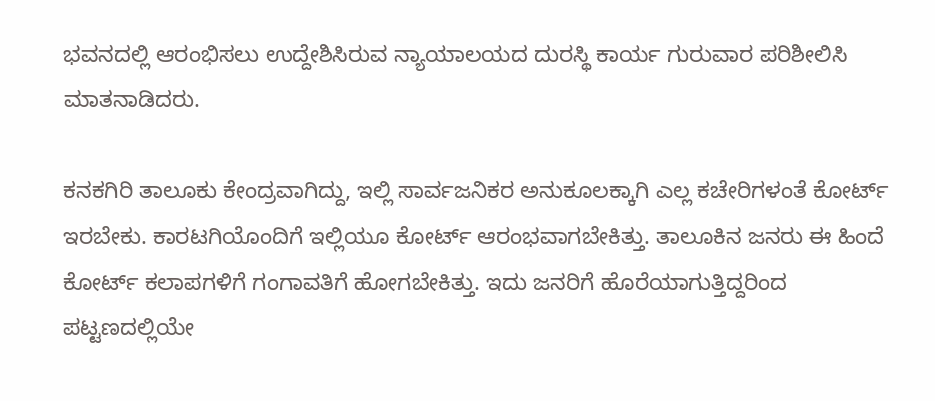ಭವನದಲ್ಲಿ ಆರಂಭಿಸಲು ಉದ್ದೇಶಿಸಿರುವ ನ್ಯಾಯಾಲಯದ ದುರಸ್ಥಿ ಕಾರ್ಯ ಗುರುವಾರ ಪರಿಶೀಲಿಸಿ ಮಾತನಾಡಿದರು.

ಕನಕಗಿರಿ ತಾಲೂಕು ಕೇಂದ್ರವಾಗಿದ್ದು, ಇಲ್ಲಿ ಸಾರ್ವಜನಿಕರ ಅನುಕೂಲಕ್ಕಾಗಿ ಎಲ್ಲ ಕಚೇರಿಗಳಂತೆ ಕೋರ್ಟ್ ಇರಬೇಕು. ಕಾರಟಗಿಯೊಂದಿಗೆ ಇಲ್ಲಿಯೂ ಕೋರ್ಟ್ ಆರಂಭವಾಗಬೇಕಿತ್ತು. ತಾಲೂಕಿನ ಜನರು ಈ ಹಿಂದೆ ಕೋರ್ಟ್ ಕಲಾಪಗಳಿಗೆ ಗಂಗಾವತಿಗೆ ಹೋಗಬೇಕಿತ್ತು. ಇದು ಜನರಿಗೆ ಹೊರೆಯಾಗುತ್ತಿದ್ದರಿಂದ ಪಟ್ಟಣದಲ್ಲಿಯೇ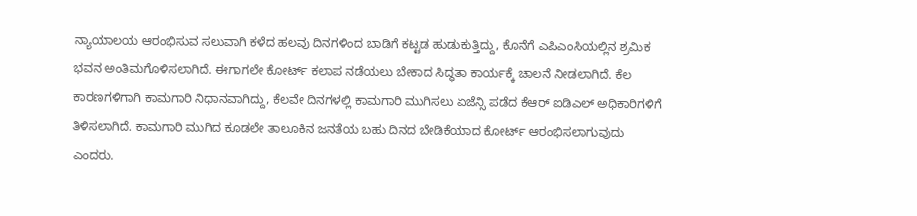ನ್ಯಾಯಾಲಯ ಆರಂಭಿಸುವ ಸಲುವಾಗಿ ಕಳೆದ ಹಲವು ದಿನಗಳಿಂದ ಬಾಡಿಗೆ ಕಟ್ಟಡ ಹುಡುಕುತ್ತಿದ್ದು, ಕೊನೆಗೆ ಎಪಿಎಂಸಿಯಲ್ಲಿನ ಶ್ರಮಿಕ ಭವನ ಅಂತಿಮಗೊಳಿಸಲಾಗಿದೆ. ಈಗಾಗಲೇ ಕೋರ್ಟ್ ಕಲಾಪ ನಡೆಯಲು ಬೇಕಾದ ಸಿದ್ಧತಾ ಕಾರ್ಯಕ್ಕೆ ಚಾಲನೆ ನೀಡಲಾಗಿದೆ. ಕೆಲ ಕಾರಣಗಳಿಗಾಗಿ ಕಾಮಗಾರಿ ನಿಧಾನವಾಗಿದ್ದು, ಕೆಲವೇ ದಿನಗಳಲ್ಲಿ ಕಾಮಗಾರಿ ಮುಗಿಸಲು ಏಜೆನ್ಸಿ ಪಡೆದ ಕೆಆರ್ ಐಡಿಎಲ್ ಅಧಿಕಾರಿಗಳಿಗೆ ತಿಳಿಸಲಾಗಿದೆ. ಕಾಮಗಾರಿ ಮುಗಿದ ಕೂಡಲೇ ತಾಲೂಕಿನ ಜನತೆಯ ಬಹು ದಿನದ ಬೇಡಿಕೆಯಾದ ಕೋರ್ಟ್ ಆರಂಭಿಸಲಾಗುವುದು ಎಂದರು.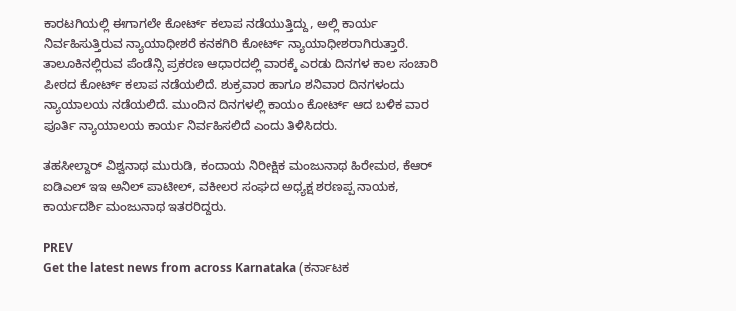ಕಾರಟಗಿಯಲ್ಲಿ ಈಗಾಗಲೇ ಕೋರ್ಟ್ ಕಲಾಪ ನಡೆಯುತ್ತಿದ್ದು, ಅಲ್ಲಿ ಕಾರ್ಯ ನಿರ್ವಹಿಸುತ್ತಿರುವ ನ್ಯಾಯಾಧೀಶರೆ ಕನಕಗಿರಿ ಕೋರ್ಟ್ ನ್ಯಾಯಾಧೀಶರಾಗಿರುತ್ತಾರೆ. ತಾಲೂಕಿನಲ್ಲಿರುವ ಪೆಂಡೆನ್ಸಿ ಪ್ರಕರಣ ಆಧಾರದಲ್ಲಿ ವಾರಕ್ಕೆ ಎರಡು ದಿನಗಳ ಕಾಲ ಸಂಚಾರಿ ಪೀಠದ ಕೋರ್ಟ್ ಕಲಾಪ ನಡೆಯಲಿದೆ. ಶುಕ್ರವಾರ ಹಾಗೂ ಶನಿವಾರ ದಿನಗಳಂದು ನ್ಯಾಯಾಲಯ ನಡೆಯಲಿದೆ. ಮುಂದಿನ ದಿನಗಳಲ್ಲಿ ಕಾಯಂ ಕೋರ್ಟ್ ಆದ ಬಳಿಕ ವಾರ ಪೂರ್ತಿ ನ್ಯಾಯಾಲಯ ಕಾರ್ಯ ನಿರ್ವಹಿಸಲಿದೆ ಎಂದು ತಿಳಿಸಿದರು.

ತಹಸೀಲ್ದಾರ್ ವಿಶ್ವನಾಥ ಮುರುಡಿ, ಕಂದಾಯ ನಿರೀಕ್ಷಿಕ ಮಂಜುನಾಥ ಹಿರೇಮಠ, ಕೆಆರ್ ಐಡಿಎಲ್ ಇಇ ಅನಿಲ್ ಪಾಟೀಲ್, ವಕೀಲರ ಸಂಘದ ಅಧ್ಯಕ್ಷ ಶರಣಪ್ಪ ನಾಯಕ, ಕಾರ್ಯದರ್ಶಿ ಮಂಜುನಾಥ ಇತರರಿದ್ದರು.

PREV
Get the latest news from across Karnataka (ಕರ್ನಾಟಕ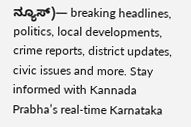ನ್ಯೂಸ್)— breaking headlines, politics, local developments, crime reports, district updates, civic issues and more. Stay informed with Kannada Prabha’s real‑time Karnataka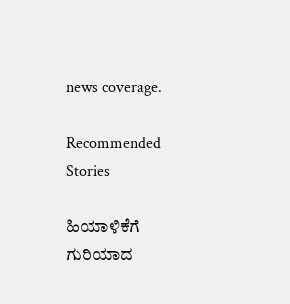news coverage.

Recommended Stories

ಹಿಯಾಳಿಕೆಗೆ ಗುರಿಯಾದ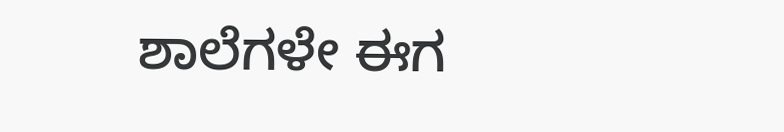ಶಾಲೆಗಳೇ ಈಗ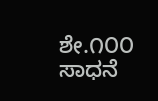ಶೇ.೧೦೦ ಸಾಧನೆ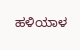ಹಳಿಯಾಳ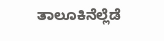ತಾಲೂಕಿನೆಲ್ಲೆಡೆ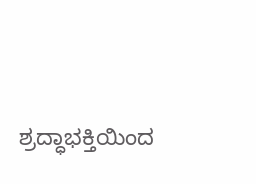ಶ್ರದ್ಧಾಭಕ್ತಿಯಿಂದ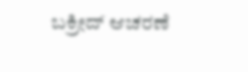ಬಕ್ರೀದ್ ಆಚರಣೆ